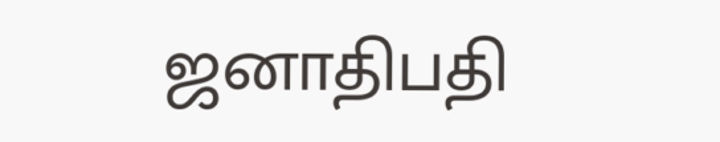ஜனாதிபதி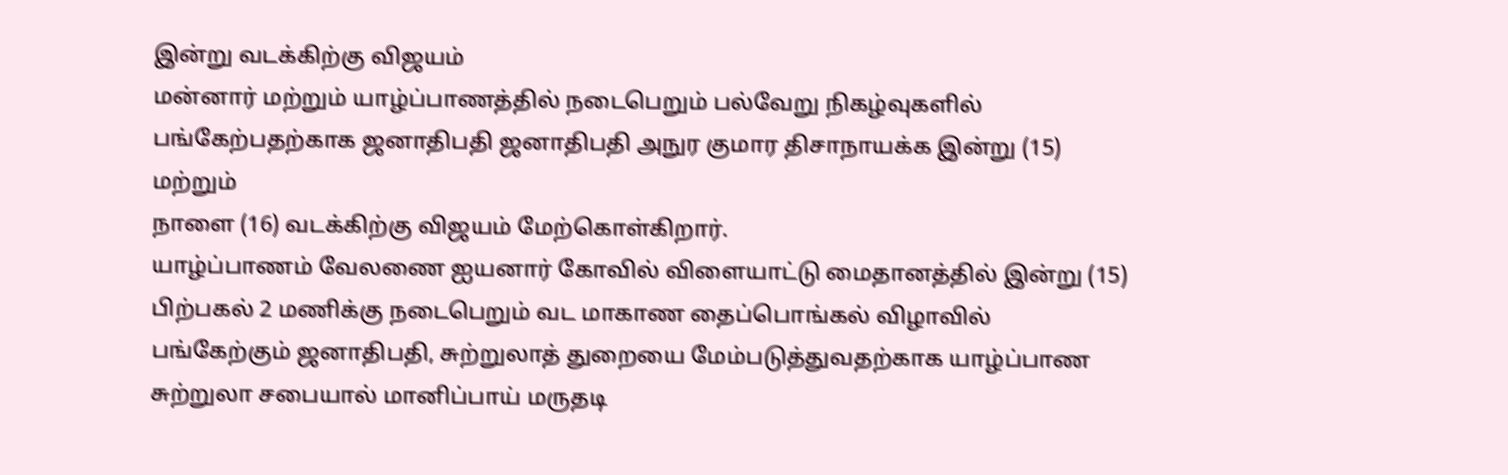இன்று வடக்கிற்கு விஜயம்
மன்னார் மற்றும் யாழ்ப்பாணத்தில் நடைபெறும் பல்வேறு நிகழ்வுகளில் பங்கேற்பதற்காக ஜனாதிபதி ஜனாதிபதி அநுர குமார திசாநாயக்க இன்று (15) மற்றும்
நாளை (16) வடக்கிற்கு விஜயம் மேற்கொள்கிறார்.
யாழ்ப்பாணம் வேலணை ஐயனார் கோவில் விளையாட்டு மைதானத்தில் இன்று (15) பிற்பகல் 2 மணிக்கு நடைபெறும் வட மாகாண தைப்பொங்கல் விழாவில் பங்கேற்கும் ஜனாதிபதி, சுற்றுலாத் துறையை மேம்படுத்துவதற்காக யாழ்ப்பாண சுற்றுலா சபையால் மானிப்பாய் மருதடி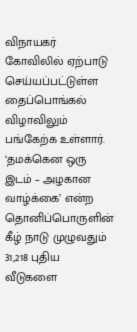விநாயகர் கோவிலில் ஏற்பாடு செய்யப்பட்டுள்ள தைப்பொங்கல் விழாவிலும் பங்கேற்க உள்ளார்.
‘தமக்கென ஒரு இடம் – அழகான வாழ்க்கை’ என்ற தொனிப்பொருளின் கீழ் நாடு முழுவதும் 31,218 புதிய வீடுகளை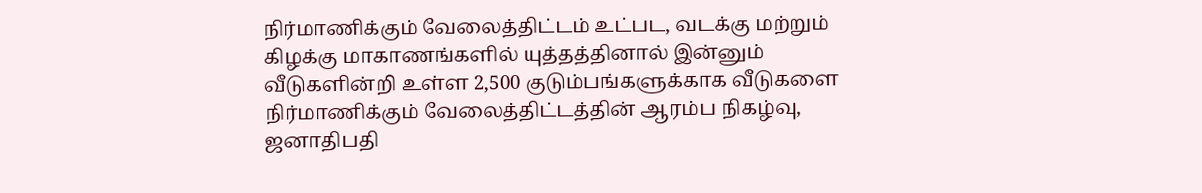நிர்மாணிக்கும் வேலைத்திட்டம் உட்பட, வடக்கு மற்றும் கிழக்கு மாகாணங்களில் யுத்தத்தினால் இன்னும் வீடுகளின்றி உள்ள 2,500 குடும்பங்களுக்காக வீடுகளை நிர்மாணிக்கும் வேலைத்திட்டத்தின் ஆரம்ப நிகழ்வு, ஜனாதிபதி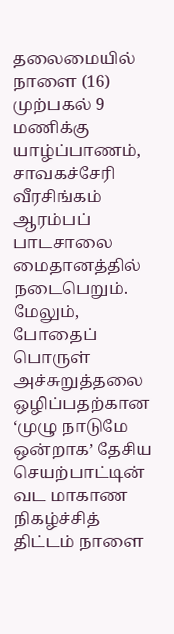தலைமையில் நாளை (16) முற்பகல் 9 மணிக்கு யாழ்ப்பாணம், சாவகச்சேரி வீரசிங்கம் ஆரம்பப் பாடசாலை மைதானத்தில் நடைபெறும்.
மேலும், போதைப் பொருள் அச்சுறுத்தலை ஒழிப்பதற்கான ‘முழு நாடுமே ஒன்றாக’ தேசிய செயற்பாட்டின் வட மாகாண நிகழ்ச்சித் திட்டம் நாளை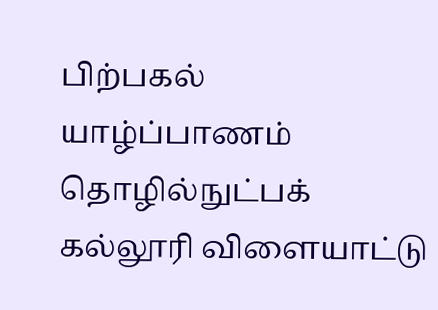பிற்பகல் யாழ்ப்பாணம் தொழில்நுட்பக் கல்லூரி விளையாட்டு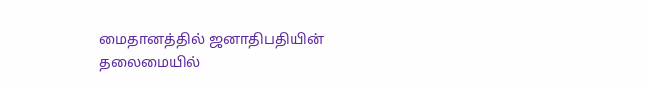மைதானத்தில் ஜனாதிபதியின் தலைமையில்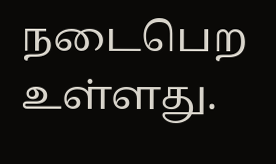நடைபெற உள்ளது.